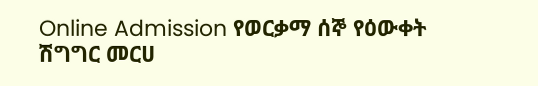Online Admission የወርቃማ ሰኞ የዕውቀት ሽግግር መርሀ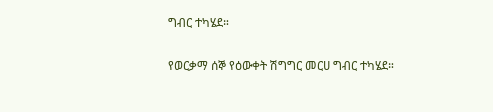ግብር ተካሄደ።

የወርቃማ ሰኞ የዕውቀት ሽግግር መርሀ ግብር ተካሄደ።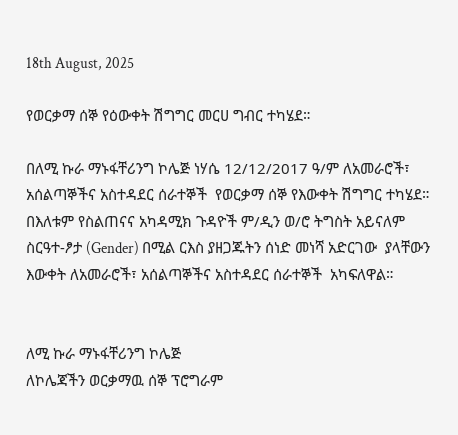18th August, 2025

የወርቃማ ሰኞ የዕውቀት ሽግግር መርሀ ግብር ተካሄደ።

በለሚ ኩራ ማኑፋቸሪንግ ኮሌጅ ነሃሴ 12/12/2017 ዓ/ም ለአመራሮች፣ አሰልጣኞችና አስተዳደር ሰራተኞች  የወርቃማ ሰኞ የእውቀት ሽግግር ተካሄደ።
በእለቱም የስልጠናና አካዳሚክ ጉዳዮች ም/ዲን ወ/ሮ ትግስት አይናለም  ስርዓተ-ፆታ (Gender) በሚል ርእስ ያዘጋጁትን ሰነድ መነሻ አድርገው  ያላቸውን እውቀት ለአመራሮች፣ አሰልጣኞችና አስተዳደር ሰራተኞች  አካፍለዋል።


ለሚ ኩራ ማኑፋቸሪንግ ኮሌጅ
ለኮሌጃችን ወርቃማዉ ሰኞ ፕሮግራም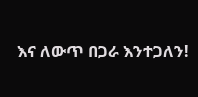እና ለውጥ በጋራ እንተጋለን!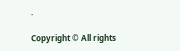.

Copyright © All rights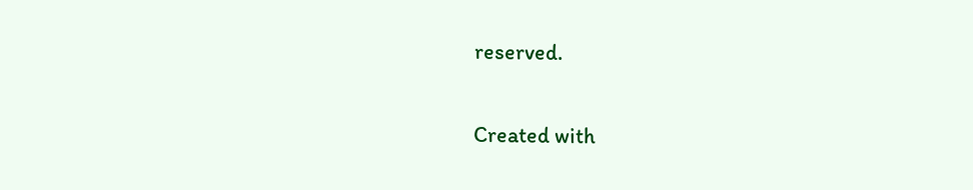reserved.

Created with